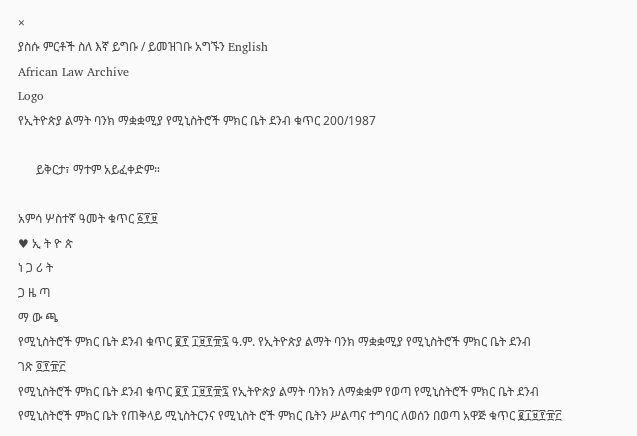×
ያስሱ ምርቶች ስለ እኛ ይግቡ / ይመዝገቡ አግኙን English
African Law Archive
Logo
የኢትዮጵያ ልማት ባንክ ማቋቋሚያ የሚኒስትሮች ምክር ቤት ደንብ ቁጥር 200/1987

      ይቅርታ፣ ማተም አይፈቀድም።

አምሳ ሦስተኛ ዓመት ቁጥር ፩፻፱
♥ ኢ ት ዮ ጵ
ነ ጋ ሪ ት
ጋ ዜ ጣ
ማ ው ጫ
የሚኒስትሮች ምክር ቤት ደንብ ቁጥር ፪፻ ፲፱፻፹፯ ዓ.ም. የኢትዮጵያ ልማት ባንክ ማቋቋሚያ የሚኒስትሮች ምክር ቤት ደንብ
ገጽ ፬፻፹፫
የሚኒስትሮች ምክር ቤት ደንብ ቁጥር ፪፻ ፲፱፻፹፯ የኢትዮጵያ ልማት ባንክን ለማቋቋም የወጣ የሚኒስትሮች ምክር ቤት ደንብ
የሚኒስትሮች ምክር ቤት የጠቅላይ ሚኒስትርንና የሚኒስት ሮች ምክር ቤትን ሥልጣና ተግባር ለወሰን በወጣ አዋጅ ቁጥር ፪፲፱፻፹፫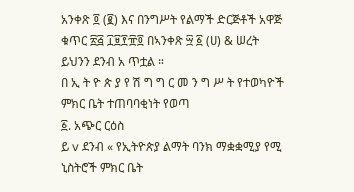አንቀጽ ፬ (፪) እና በንግሥት የልማች ድርጅቶች አዋጅ ቁጥር ፳፭ ፲፱፻፹፬ በኣንቀጽ ፵ ፩ (ሀ) & ሠረት ይህንን ደንብ አ ጥቷል ።
በ ኢ ት ዮ ጵ ያ የ ሽ ግ ግ ር መ ን ግ ሥ ት የተወካዮች ምክር ቤት ተጠባባቂነት የወጣ
፩. አጭር ርዕስ
ይ v ደንብ « የኢትዮጵያ ልማት ባንክ ማቋቋሚያ የሚ ኒስትሮች ምክር ቤት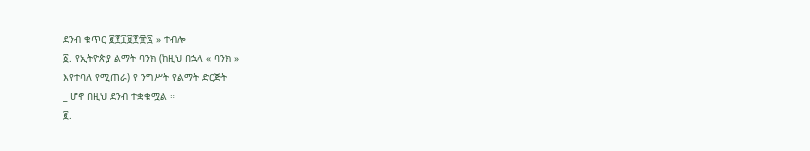ደንብ ቁጥር ፪፻፲፱፻፹፯ » ተብሎ
፩. የኢትዮጵያ ልማት ባንክ (ከዚህ በኋላ « ባንክ »
እየተባለ የሚጠራ) የ ንግሥት የልማት ድርጅት
_ ሆኖ በዚህ ደንብ ተቋቁሟል ።
፪.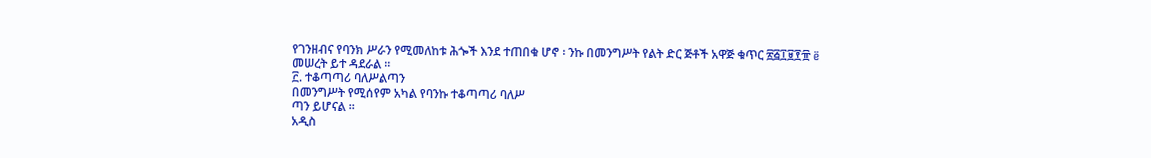የገንዘብና የባንክ ሥራን የሚመለከቱ ሕጐች እንደ ተጠበቁ ሆኖ ፡ ንኩ በመንግሥት የልት ድር ጅቶች አዋጅ ቁጥር ፳፭፲፱፻፹ ë መሠረት ይተ ዳደራል ።
፫. ተቆጣጣሪ ባለሥልጣን
በመንግሥት የሚሰየም አካል የባንኩ ተቆጣጣሪ ባለሥ
ጣን ይሆናል ።
አዲስ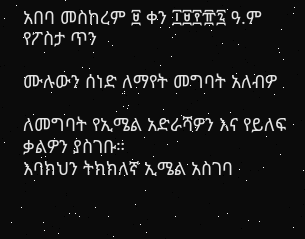አበባ መስከረም ፱ ቀን ፲፱፻፹፯ ዓ.ም
የፖስታ ጥን

ሙሉውን ሰነድ ለማየት መግባት አለብዎ

ለመግባት የኢሜል አድራሻዎን እና የይለፍ ቃልዎን ያስገቡ።
እባክህን ትክክለኛ ኢሜል አስገባ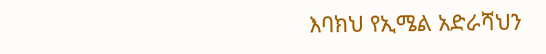እባክህ የኢሜል አድራሻህን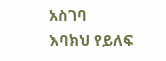አስገባ
እባክህ የይለፍ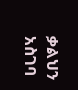ቃልህን አስገባ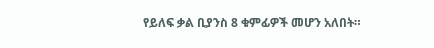የይለፍ ቃል ቢያንስ 8 ቁምፊዎች መሆን አለበት።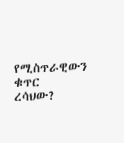የሚስጥራዊውን ቁጥር ረሳህው?